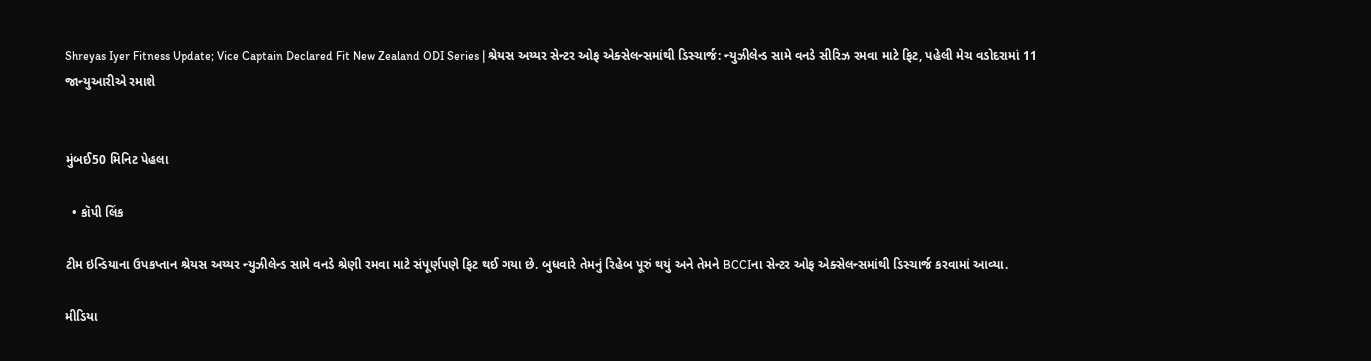Shreyas Iyer Fitness Update; Vice Captain Declared Fit New Zealand ODI Series | શ્રેયસ અય્યર સેન્ટર ઓફ એક્સેલન્સમાંથી ડિસ્ચાર્જ: ન્યુઝીલેન્ડ સામે વનડે સીરિઝ રમવા માટે ફિટ, પહેલી મેચ વડોદરામાં 11 જાન્યુઆરીએ રમાશે


મુંબઈ50 મિનિટ પેહલા

  • કૉપી લિંક

ટીમ ઇન્ડિયાના ઉપકપ્તાન શ્રેયસ અય્યર ન્યુઝીલેન્ડ સામે વનડે શ્રેણી રમવા માટે સંપૂર્ણપણે ફિટ થઈ ગયા છે. બુધવારે તેમનું રિહેબ પૂરું થયું અને તેમને BCCIના સેન્ટર ઓફ એક્સેલન્સમાંથી ડિસ્ચાર્જ કરવામાં આવ્યા.

મીડિયા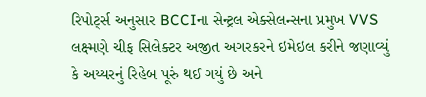રિપોર્ટ્સ અનુસાર BCCIના સેન્ટ્રલ એક્સેલન્સના પ્રમુખ VVS લક્ષ્મણે ચીફ સિલેક્ટર અજીત અગરકરને ઇમેઇલ કરીને જણાવ્યું કે અય્યરનું રિહેબ પૂરું થઈ ગયું છે અને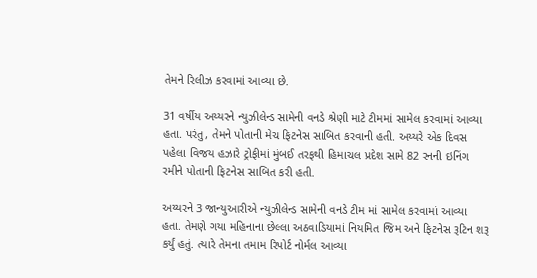તેમને રિલીઝ કરવામાં આવ્યા છે.

31 વર્ષીય અય્યરને ન્યુઝીલેન્ડ સામેની વનડે શ્રેણી માટે ટીમમાં સામેલ કરવામાં આવ્યા હતા. પરંતુ, તેમને પોતાની મેચ ફિટનેસ સાબિત કરવાની હતી. અય્યરે એક દિવસ પહેલા વિજય હઝારે ટ્રોફીમાં મુંબઈ તરફથી હિમાચલ પ્રદેશ સામે 82 રનની ઇનિંગ રમીને પોતાની ફિટનેસ સાબિત કરી હતી.

અય્યરને 3 જાન્યુઆરીએ ન્યુઝીલેન્ડ સામેની વનડે ટીમ માં સામેલ કરવામાં આવ્યા હતા. તેમણે ગયા મહિનાના છેલ્લા અઠવાડિયામાં નિયમિત જિમ અને ફિટનેસ રૂટિન શરૂ કર્યું હતું. ત્યારે તેમના તમામ રિપોર્ટ નોર્મલ આવ્યા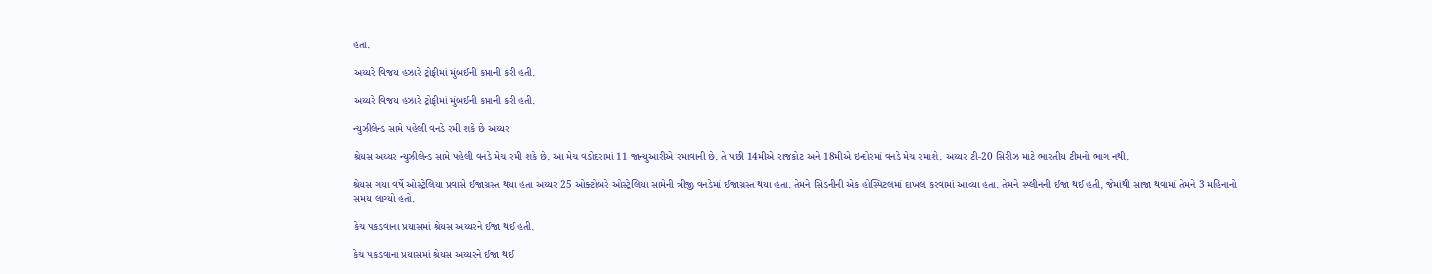હતા.

અય્યરે વિજય હઝારે ટ્રોફીમાં મુંબઈની કપ્તાની કરી હતી.

અય્યરે વિજય હઝારે ટ્રોફીમાં મુંબઈની કપ્તાની કરી હતી.

ન્યુઝીલેન્ડ સામે પહેલી વનડે રમી શકે છે અય્યર

શ્રેયસ અય્યર ન્યુઝીલેન્ડ સામે પહેલી વનડે મેચ રમી શકે છે. આ મેચ વડોદરામાં 11 જાન્યુઆરીએ રમાવાની છે. તે પછી 14મીએ રાજકોટ અને 18મીએ ઇન્દોરમાં વનડે મેચ રમાશે. અય્યર ટી-20 સિરીઝ માટે ભારતીય ટીમનો ભાગ નથી.

શ્રેયસ ગયા વર્ષે ઓસ્ટ્રેલિયા પ્રવાસે ઈજાગ્રસ્ત થયા હતા અય્યર 25 ઓક્ટોબરે ઓસ્ટ્રેલિયા સામેની ત્રીજી વનડેમાં ઈજાગ્રસ્ત થયા હતા. તેમને સિડનીની એક હોસ્પિટલમાં દાખલ કરવામાં આવ્યા હતા. તેમને સ્પ્લીનની ઈજા થઈ હતી, જેમાંથી સાજા થવામાં તેમને 3 મહિનાનો સમય લાગ્યો હતો.

કેચ પકડવાના પ્રયાસમાં શ્રેયસ અય્યરને ઈજા થઈ હતી.

કેચ પકડવાના પ્રયાસમાં શ્રેયસ અય્યરને ઈજા થઈ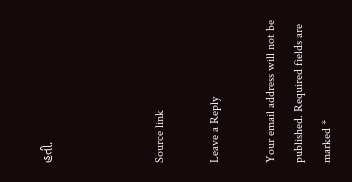હતી.



Source link

Leave a Reply

Your email address will not be published. Required fields are marked *